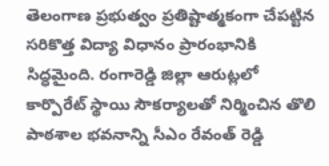తెలంగాణ ప్రభుత్వం ప్రతిష్టాత్మకంగా చేపట్టిన సరికొత్త విద్యా విధానం ప్రారంభానికి సిద్ధమైంది. రంగారెడ్డి జిల్లా ఆరుట్లలో కార్పొరేట్ స్థాయి సౌకర్యాలతో నిర్మించిన తొలి పాఠశాల భవనాన్ని సీఎం రేవంత్ రెడ్డి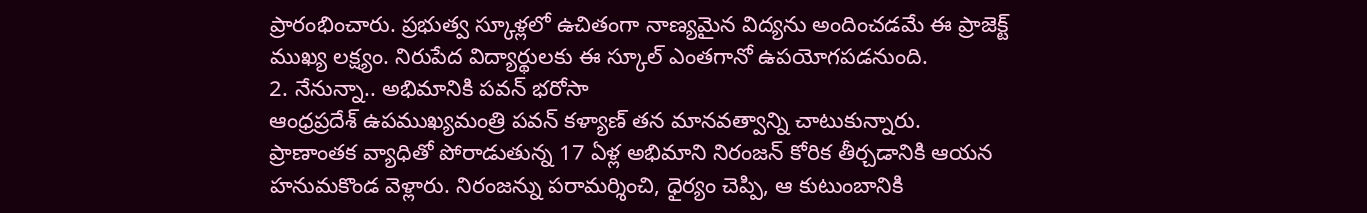ప్రారంభించారు. ప్రభుత్వ స్కూళ్లలో ఉచితంగా నాణ్యమైన విద్యను అందించడమే ఈ ప్రాజెక్ట్ ముఖ్య లక్ష్యం. నిరుపేద విద్యార్థులకు ఈ స్కూల్ ఎంతగానో ఉపయోగపడనుంది.
2. నేనున్నా.. అభిమానికి పవన్ భరోసా
ఆంధ్రప్రదేశ్ ఉపముఖ్యమంత్రి పవన్ కళ్యాణ్ తన మానవత్వాన్ని చాటుకున్నారు. ప్రాణాంతక వ్యాధితో పోరాడుతున్న 17 ఏళ్ల అభిమాని నిరంజన్ కోరిక తీర్చడానికి ఆయన హనుమకొండ వెళ్లారు. నిరంజన్ను పరామర్శించి, ధైర్యం చెప్పి, ఆ కుటుంబానికి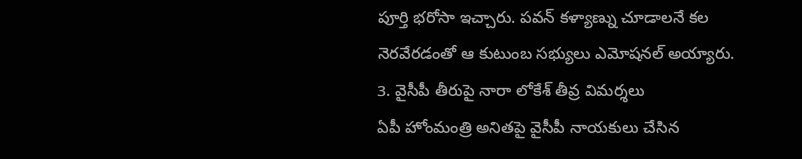పూర్తి భరోసా ఇచ్చారు. పవన్ కళ్యాణ్ను చూడాలనే కల నెరవేరడంతో ఆ కుటుంబ సభ్యులు ఎమోషనల్ అయ్యారు.
3. వైసీపీ తీరుపై నారా లోకేశ్ తీవ్ర విమర్శలు
ఏపీ హోంమంత్రి అనితపై వైసీపీ నాయకులు చేసిన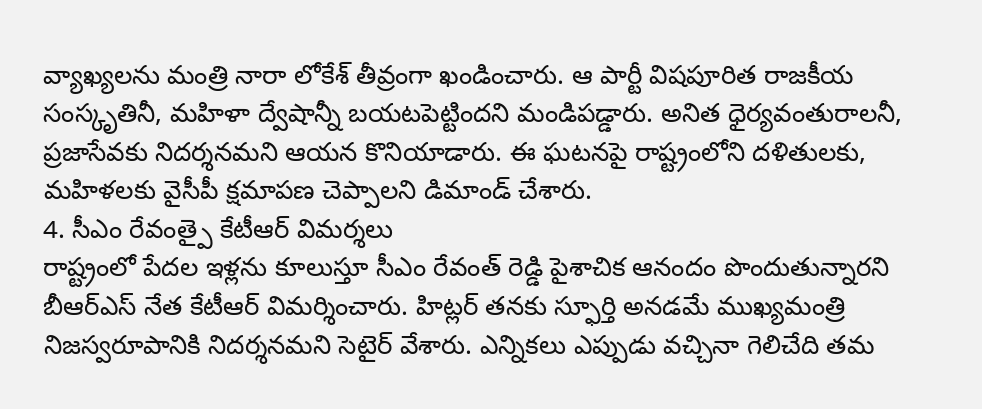వ్యాఖ్యలను మంత్రి నారా లోకేశ్ తీవ్రంగా ఖండించారు. ఆ పార్టీ విషపూరిత రాజకీయ సంస్కృతినీ, మహిళా ద్వేషాన్నీ బయటపెట్టిందని మండిపడ్డారు. అనిత ధైర్యవంతురాలనీ, ప్రజాసేవకు నిదర్శనమని ఆయన కొనియాడారు. ఈ ఘటనపై రాష్ట్రంలోని దళితులకు, మహిళలకు వైసీపీ క్షమాపణ చెప్పాలని డిమాండ్ చేశారు.
4. సీఎం రేవంత్పై కేటీఆర్ విమర్శలు
రాష్ట్రంలో పేదల ఇళ్లను కూలుస్తూ సీఎం రేవంత్ రెడ్డి పైశాచిక ఆనందం పొందుతున్నారని బీఆర్ఎస్ నేత కేటీఆర్ విమర్శించారు. హిట్లర్ తనకు స్ఫూర్తి అనడమే ముఖ్యమంత్రి నిజస్వరూపానికి నిదర్శనమని సెటైర్ వేశారు. ఎన్నికలు ఎప్పుడు వచ్చినా గెలిచేది తమ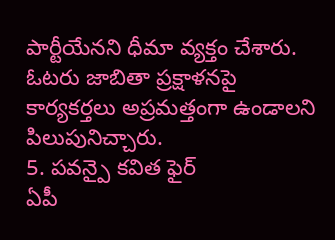పార్టీయేనని ధీమా వ్యక్తం చేశారు. ఓటరు జాబితా ప్రక్షాళనపై కార్యకర్తలు అప్రమత్తంగా ఉండాలని పిలుపునిచ్చారు.
5. పవన్పై కవిత ఫైర్
ఏపీ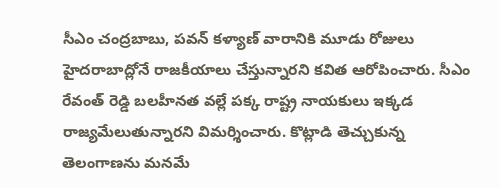సీఎం చంద్రబాబు, పవన్ కళ్యాణ్ వారానికి మూడు రోజులు హైదరాబాద్లోనే రాజకీయాలు చేస్తున్నారని కవిత ఆరోపించారు. సీఎం రేవంత్ రెడ్డి బలహీనత వల్లే పక్క రాష్ట్ర నాయకులు ఇక్కడ రాజ్యమేలుతున్నారని విమర్శించారు. కొట్లాడి తెచ్చుకున్న తెలంగాణను మనమే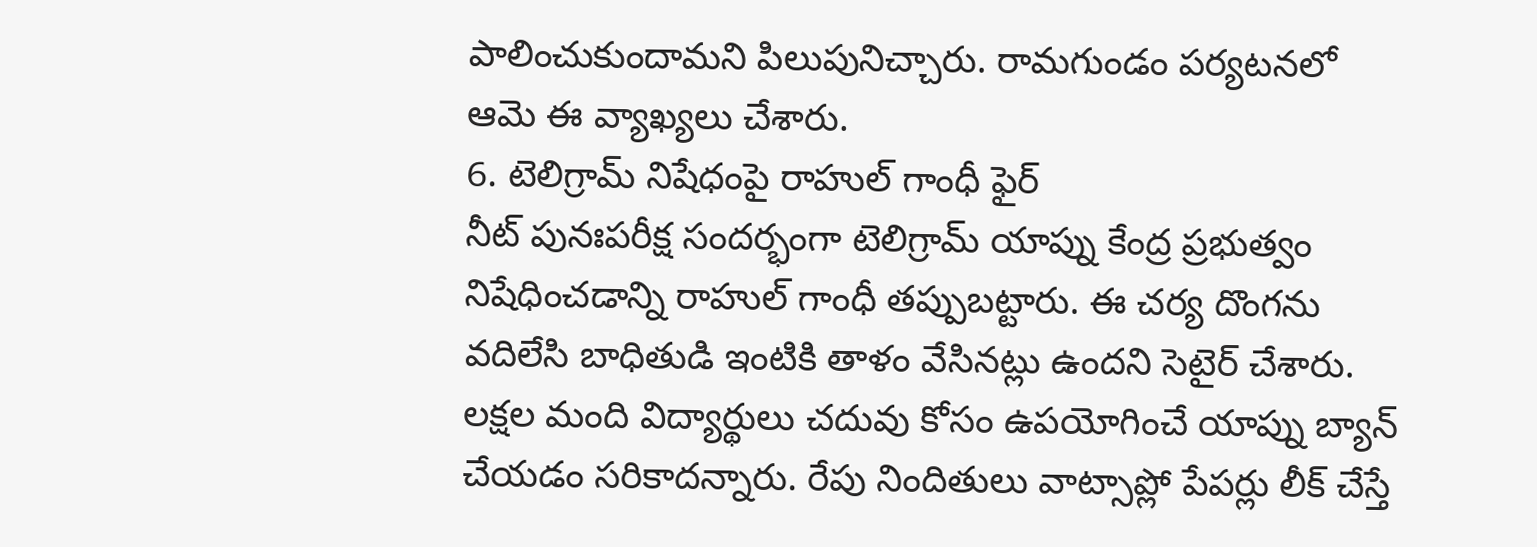పాలించుకుందామని పిలుపునిచ్చారు. రామగుండం పర్యటనలో ఆమె ఈ వ్యాఖ్యలు చేశారు.
6. టెలిగ్రామ్ నిషేధంపై రాహుల్ గాంధీ ఫైర్
నీట్ పునఃపరీక్ష సందర్భంగా టెలిగ్రామ్ యాప్ను కేంద్ర ప్రభుత్వం నిషేధించడాన్ని రాహుల్ గాంధీ తప్పుబట్టారు. ఈ చర్య దొంగను వదిలేసి బాధితుడి ఇంటికి తాళం వేసినట్లు ఉందని సెటైర్ చేశారు. లక్షల మంది విద్యార్థులు చదువు కోసం ఉపయోగించే యాప్ను బ్యాన్ చేయడం సరికాదన్నారు. రేపు నిందితులు వాట్సాప్లో పేపర్లు లీక్ చేస్తే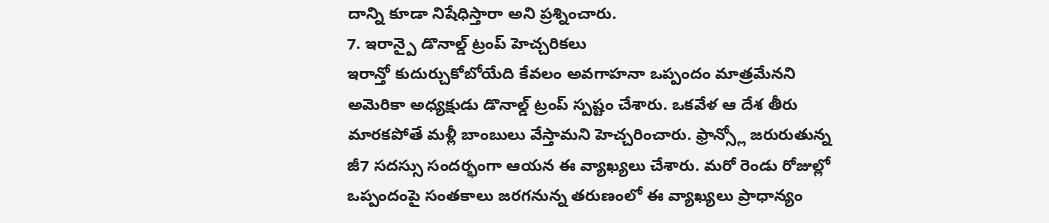దాన్ని కూడా నిషేధిస్తారా అని ప్రశ్నించారు.
7. ఇరాన్పై డొనాల్డ్ ట్రంప్ హెచ్చరికలు
ఇరాన్తో కుదుర్చుకోబోయేది కేవలం అవగాహనా ఒప్పందం మాత్రమేనని అమెరికా అధ్యక్షుడు డొనాల్డ్ ట్రంప్ స్పష్టం చేశారు. ఒకవేళ ఆ దేశ తీరు మారకపోతే మళ్లీ బాంబులు వేస్తామని హెచ్చరించారు. ఫ్రాన్స్లో జరురుతున్న జీ7 సదస్సు సందర్భంగా ఆయన ఈ వ్యాఖ్యలు చేశారు. మరో రెండు రోజుల్లో ఒప్పందంపై సంతకాలు జరగనున్న తరుణంలో ఈ వ్యాఖ్యలు ప్రాధాన్యం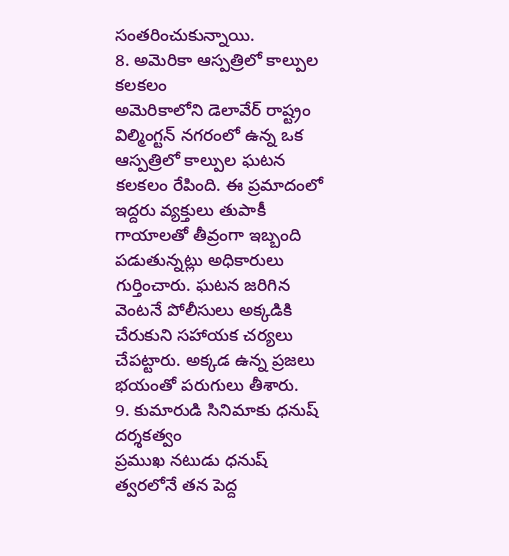సంతరించుకున్నాయి.
8. అమెరికా ఆస్పత్రిలో కాల్పుల కలకలం
అమెరికాలోని డెలావేర్ రాష్ట్రం విల్మింగ్టన్ నగరంలో ఉన్న ఒక ఆస్పత్రిలో కాల్పుల ఘటన కలకలం రేపింది. ఈ ప్రమాదంలో ఇద్దరు వ్యక్తులు తుపాకీ గాయాలతో తీవ్రంగా ఇబ్బంది పడుతున్నట్లు అధికారులు గుర్తించారు. ఘటన జరిగిన వెంటనే పోలీసులు అక్కడికి చేరుకుని సహాయక చర్యలు చేపట్టారు. అక్కడ ఉన్న ప్రజలు భయంతో పరుగులు తీశారు.
9. కుమారుడి సినిమాకు ధనుష్ దర్శకత్వం
ప్రముఖ నటుడు ధనుష్ త్వరలోనే తన పెద్ద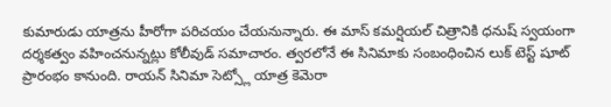కుమారుడు యాత్రను హీరోగా పరిచయం చేయనున్నారు. ఈ మాస్ కమర్షియల్ చిత్రానికి ధనుష్ స్వయంగా దర్శకత్వం వహించనున్నట్లు కోలీవుడ్ సమాచారం. త్వరలోనే ఈ సినిమాకు సంబంధించిన లుక్ టెస్ట్ షూట్ ప్రారంభం కానుంది. రాయన్ సినిమా సెట్స్లో యాత్ర కెమెరా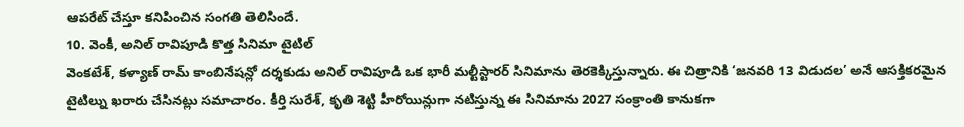ఆపరేట్ చేస్తూ కనిపించిన సంగతి తెలిసిందే.
10. వెంకీ, అనిల్ రావిపూడి కొత్త సినిమా టైటిల్
వెంకటేశ్, కళ్యాణ్ రామ్ కాంబినేషన్లో దర్శకుడు అనిల్ రావిపూడి ఒక భారీ మల్టీస్టారర్ సినిమాను తెరకెక్కిస్తున్నారు. ఈ చిత్రానికి ‘జనవరి 13 విడుదల’ అనే ఆసక్తికరమైన టైటిల్ను ఖరారు చేసినట్లు సమాచారం. కీర్తి సురేశ్, కృతి శెట్టి హీరోయిన్లుగా నటిస్తున్న ఈ సినిమాను 2027 సంక్రాంతి కానుకగా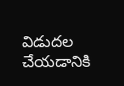విడుదల చేయడానికి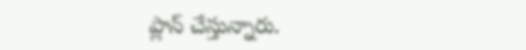ప్లాన్ చేస్తున్నారు.